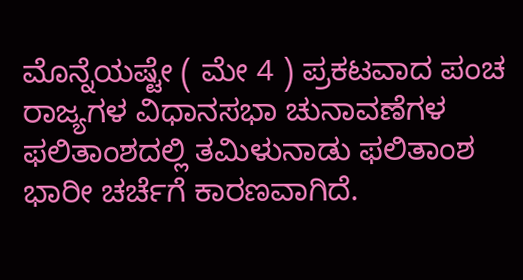ಮೊನ್ನೆಯಷ್ಟೇ ( ಮೇ 4 ) ಪ್ರಕಟವಾದ ಪಂಚ ರಾಜ್ಯಗಳ ವಿಧಾನಸಭಾ ಚುನಾವಣೆಗಳ ಫಲಿತಾಂಶದಲ್ಲಿ ತಮಿಳುನಾಡು ಫಲಿತಾಂಶ ಭಾರೀ ಚರ್ಚೆಗೆ ಕಾರಣವಾಗಿದೆ.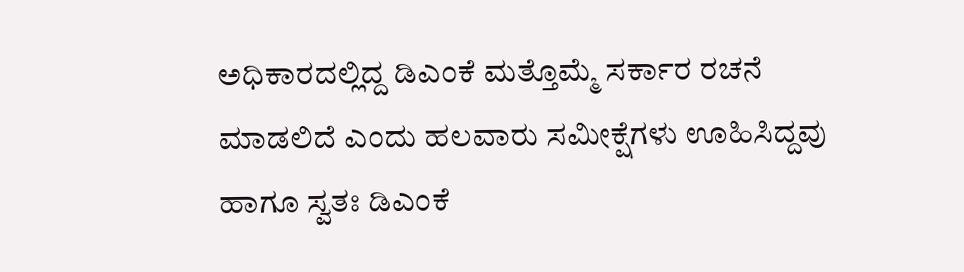ಅಧಿಕಾರದಲ್ಲಿದ್ದ ಡಿಎಂಕೆ ಮತ್ತೊಮ್ಮೆ ಸರ್ಕಾರ ರಚನೆ ಮಾಡಲಿದೆ ಎಂದು ಹಲವಾರು ಸಮೀಕ್ಷೆಗಳು ಊಹಿಸಿದ್ದವು ಹಾಗೂ ಸ್ವತಃ ಡಿಎಂಕೆ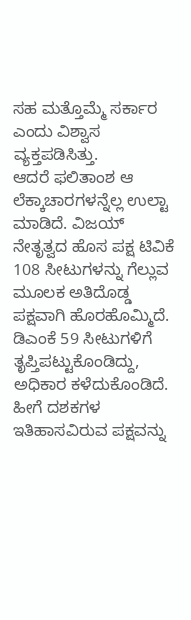ಸಹ ಮತ್ತೊಮ್ಮೆ ಸರ್ಕಾರ ಎಂದು ವಿಶ್ವಾಸ ವ್ಯಕ್ತಪಡಿಸಿತ್ತು.
ಆದರೆ ಫಲಿತಾಂಶ ಆ ಲೆಕ್ಕಾಚಾರಗಳನ್ನೆಲ್ಲ ಉಲ್ಟಾ ಮಾಡಿದೆ. ವಿಜಯ್ ನೇತೃತ್ವದ ಹೊಸ ಪಕ್ಷ ಟಿವಿಕೆ 108 ಸೀಟುಗಳನ್ನು ಗೆಲ್ಲುವ ಮೂಲಕ ಅತಿದೊಡ್ಡ ಪಕ್ಷವಾಗಿ ಹೊರಹೊಮ್ಮಿದೆ.
ಡಿಎಂಕೆ 59 ಸೀಟುಗಳಿಗೆ ತೃಪ್ತಿಪಟ್ಟುಕೊಂಡಿದ್ದು, ಅಧಿಕಾರ ಕಳೆದುಕೊಂಡಿದೆ. ಹೀಗೆ ದಶಕಗಳ ಇತಿಹಾಸವಿರುವ ಪಕ್ಷವನ್ನು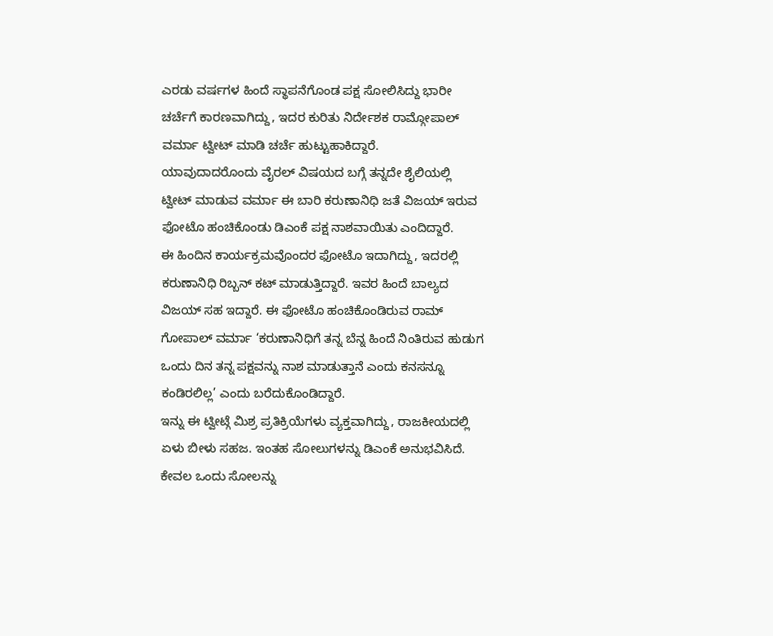ಎರಡು ವರ್ಷಗಳ ಹಿಂದೆ ಸ್ಥಾಪನೆಗೊಂಡ ಪಕ್ಷ ಸೋಲಿಸಿದ್ದು ಭಾರೀ ಚರ್ಚೆಗೆ ಕಾರಣವಾಗಿದ್ದು, ಇದರ ಕುರಿತು ನಿರ್ದೇಶಕ ರಾಮ್ಗೋಪಾಲ್ ವರ್ಮಾ ಟ್ವೀಟ್ ಮಾಡಿ ಚರ್ಚೆ ಹುಟ್ಟುಹಾಕಿದ್ದಾರೆ.
ಯಾವುದಾದರೊಂದು ವೈರಲ್ ವಿಷಯದ ಬಗ್ಗೆ ತನ್ನದೇ ಶೈಲಿಯಲ್ಲಿ ಟ್ವೀಟ್ ಮಾಡುವ ವರ್ಮಾ ಈ ಬಾರಿ ಕರುಣಾನಿಧಿ ಜತೆ ವಿಜಯ್ ಇರುವ ಫೋಟೊ ಹಂಚಿಕೊಂಡು ಡಿಎಂಕೆ ಪಕ್ಷ ನಾಶವಾಯಿತು ಎಂದಿದ್ದಾರೆ.
ಈ ಹಿಂದಿನ ಕಾರ್ಯಕ್ರಮವೊಂದರ ಫೋಟೊ ಇದಾಗಿದ್ದು, ಇದರಲ್ಲಿ ಕರುಣಾನಿಧಿ ರಿಬ್ಬನ್ ಕಟ್ ಮಾಡುತ್ತಿದ್ದಾರೆ. ಇವರ ಹಿಂದೆ ಬಾಲ್ಯದ ವಿಜಯ್ ಸಹ ಇದ್ದಾರೆ. ಈ ಫೋಟೊ ಹಂಚಿಕೊಂಡಿರುವ ರಾಮ್ ಗೋಪಾಲ್ ವರ್ಮಾ ‘ಕರುಣಾನಿಧಿಗೆ ತನ್ನ ಬೆನ್ನ ಹಿಂದೆ ನಿಂತಿರುವ ಹುಡುಗ ಒಂದು ದಿನ ತನ್ನ ಪಕ್ಷವನ್ನು ನಾಶ ಮಾಡುತ್ತಾನೆ ಎಂದು ಕನಸನ್ನೂ ಕಂಡಿರಲಿಲ್ಲ’ ಎಂದು ಬರೆದುಕೊಂಡಿದ್ದಾರೆ.
ಇನ್ನು ಈ ಟ್ವೀಟ್ಗೆ ಮಿಶ್ರ ಪ್ರತಿಕ್ರಿಯೆಗಳು ವ್ಯಕ್ತವಾಗಿದ್ದು, ರಾಜಕೀಯದಲ್ಲಿ ಏಳು ಬೀಳು ಸಹಜ. ಇಂತಹ ಸೋಲುಗಳನ್ನು ಡಿಎಂಕೆ ಅನುಭವಿಸಿದೆ. ಕೇವಲ ಒಂದು ಸೋಲನ್ನು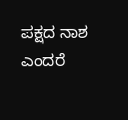ಪಕ್ಷದ ನಾಶ ಎಂದರೆ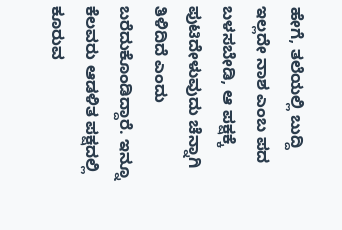ಹೇಗೆ, ತಲೆಯಲ್ಲಿ ಬುದ್ದಿ ಇಲ್ಲದೇ ನಾಶ ಎಂಬ ಪದ ಬಳಸಬೇಡಿ, ಆ ಪಕ್ಷಕ್ಕೆ ಪುಟಿದೇಳುವುದು ಚೆನ್ನಾಗಿ ತಿಳಿದಿದೆ ಎಂದು ಬರೆದುಕೊಂಡಿದ್ದಾರೆ. ಇನ್ನೂ ಕೆಲವರು ಆಡಳಿತ ಪಕ್ಷದಲ್ಲಿ ಕೂರುವ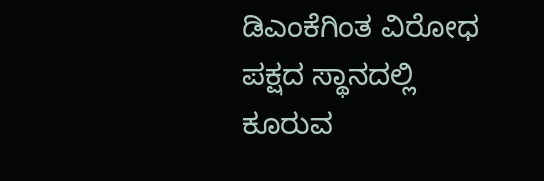ಡಿಎಂಕೆಗಿಂತ ವಿರೋಧ ಪಕ್ಷದ ಸ್ಥಾನದಲ್ಲಿ ಕೂರುವ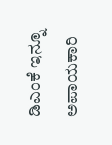ಡಿಎಂಕೆ ಇನ್ನೂ ಅಪಾಯಕಾರಿ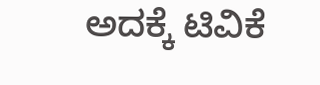ಅದಕ್ಕೆ ಟಿವಿಕೆ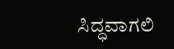ಸಿದ್ಧವಾಗಲಿ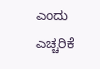ಎಂದು ಎಚ್ಚರಿಕೆ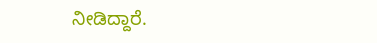ನೀಡಿದ್ದಾರೆ.